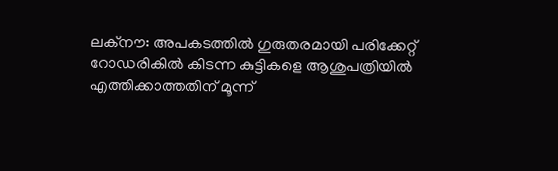ലക്നൗ: അപകടത്തില്‍ ഗുരുതരമായി പരിക്കേറ്റ് റോഡരികില്‍ കിടന്ന കുട്ടികളെ ആശുപത്രിയില്‍ എത്തിക്കാത്തതിന് മൂന്ന്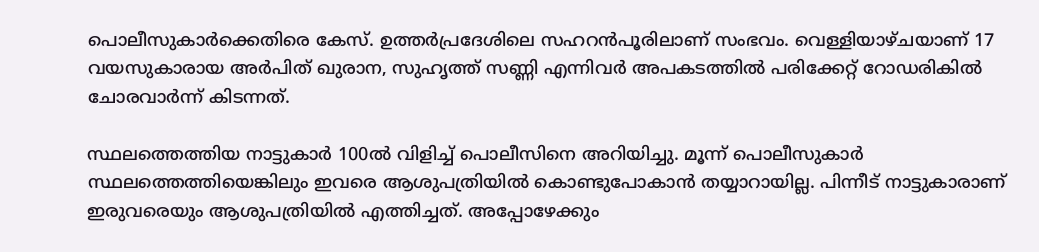പൊലീസുകാര്‍ക്കെതിരെ കേസ്. ഉത്തര്‍പ്രദേശിലെ സഹറന്‍പൂരിലാണ് സംഭവം. വെള്ളിയാഴ്ചയാണ് 17 വയസുകാരായ അര്‍പിത് ഖുരാന, സുഹൃത്ത് സണ്ണി എന്നിവര്‍ അപകടത്തില്‍ പരിക്കേറ്റ് റോഡരികില്‍ ചോരവാര്‍ന്ന് കിടന്നത്.

സ്ഥലത്തെത്തിയ നാട്ടുകാര്‍ 100ല്‍ വിളിച്ച് പൊലീസിനെ അറിയിച്ചു. മൂന്ന് പൊലീസുകാര്‍ സ്ഥലത്തെത്തിയെങ്കിലും ഇവരെ ആശുപത്രിയില്‍ കൊണ്ടുപോകാന്‍ തയ്യാറായില്ല. പിന്നീട് നാട്ടുകാരാണ് ഇരുവരെയും ആശുപത്രിയില്‍ എത്തിച്ചത്. അപ്പോഴേക്കും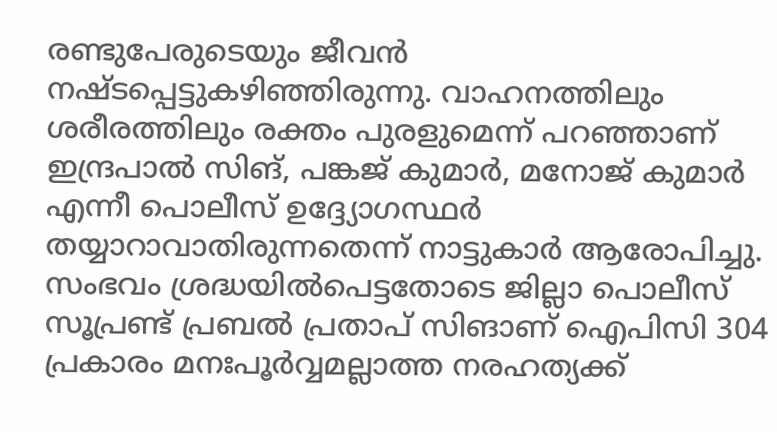രണ്ടുപേരുടെയും ജീവന്‍ നഷ്‌ടപ്പെട്ടുകഴിഞ്ഞിരുന്നു. വാഹനത്തിലും ശരീരത്തിലും രക്തം പുരളുമെന്ന് പറഞ്ഞാണ് ഇന്ദ്രപാല്‍ സിങ്, പങ്കജ് കുമാര്‍, മനോജ് കുമാര്‍ എന്നീ പൊലീസ് ഉദ്ദ്യോഗസ്ഥര്‍ തയ്യാറാവാതിരുന്നതെന്ന് നാട്ടുകാര്‍ ആരോപിച്ചു. സംഭവം ശ്രദ്ധയില്‍പെട്ടതോടെ ജില്ലാ പൊലീസ് സൂപ്രണ്ട് പ്രബല്‍ പ്രതാപ് സിങാണ് ഐപിസി 304 പ്രകാരം മനഃപൂര്‍വ്വമല്ലാത്ത നരഹത്യക്ക്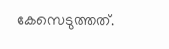കേസെടുത്തത്.